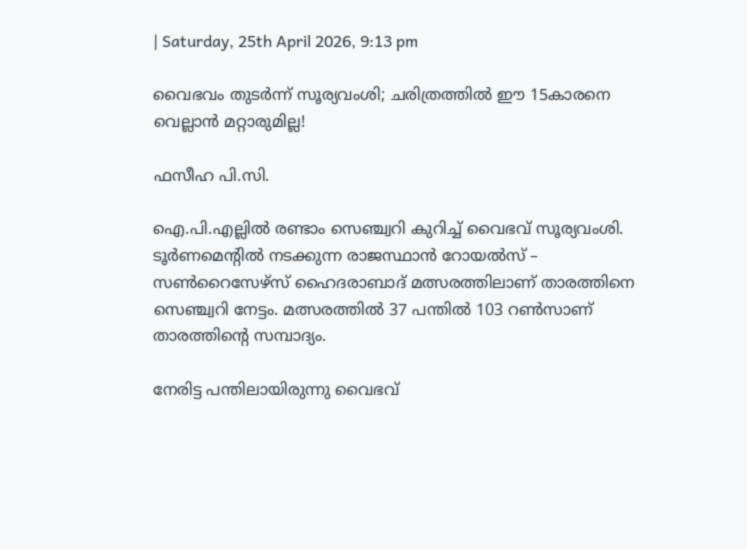| Saturday, 25th April 2026, 9:13 pm

വൈഭവം തുടര്‍ന്ന് സൂര്യവംശി; ചരിത്രത്തില്‍ ഈ 15കാരനെ വെല്ലാന്‍ മറ്റാരുമില്ല!

ഫസീഹ പി.സി.

ഐ.പി.എല്ലില്‍ രണ്ടാം സെഞ്ച്വറി കുറിച്ച് വൈഭവ് സൂര്യവംശി. ടൂര്‍ണമെന്റില്‍ നടക്കുന്ന രാജസ്ഥാന്‍ റോയല്‍സ് – സണ്‍റൈസേഴ്സ് ഹൈദരാബാദ് മത്സരത്തിലാണ് താരത്തിനെ സെഞ്ച്വറി നേട്ടം. മത്സരത്തില്‍ 37 പന്തില്‍ 103 റണ്‍സാണ് താരത്തിന്റെ സമ്പാദ്യം.

നേരിട്ട പന്തിലായിരുന്നു വൈഭവ്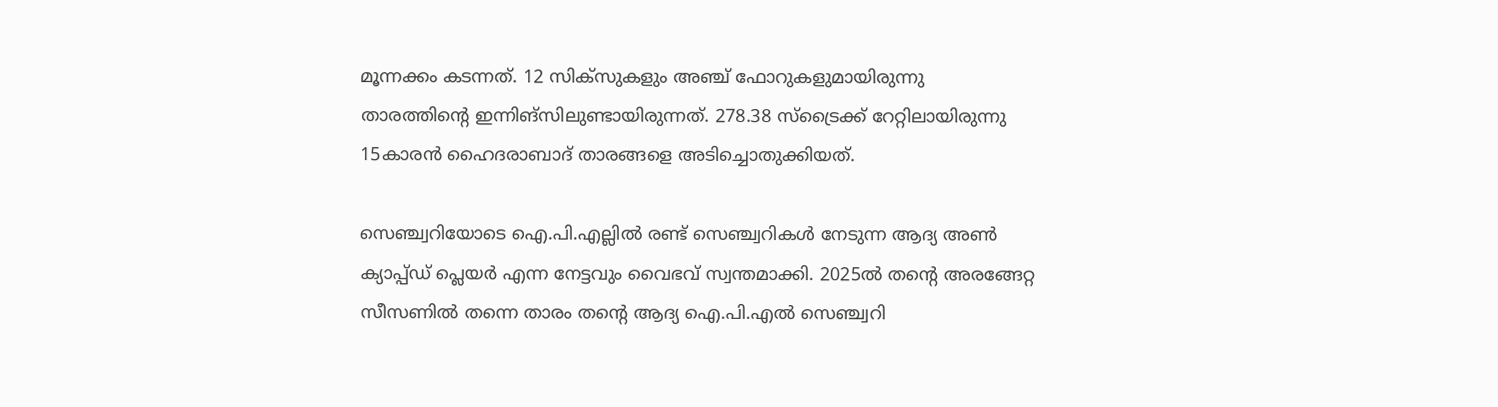മൂന്നക്കം കടന്നത്. 12 സിക്‌സുകളും അഞ്ച് ഫോറുകളുമായിരുന്നു താരത്തിന്റെ ഇന്നിങ്സിലുണ്ടായിരുന്നത്. 278.38 സ്‌ട്രൈക്ക് റേറ്റിലായിരുന്നു 15കാരന്‍ ഹൈദരാബാദ് താരങ്ങളെ അടിച്ചൊതുക്കിയത്.

സെഞ്ച്വറിയോടെ ഐ.പി.എല്ലില്‍ രണ്ട് സെഞ്ച്വറികള്‍ നേടുന്ന ആദ്യ അണ്‍ ക്യാപ്പ്ഡ് പ്ലെയര്‍ എന്ന നേട്ടവും വൈഭവ് സ്വന്തമാക്കി. 2025ല്‍ തന്റെ അരങ്ങേറ്റ സീസണില്‍ തന്നെ താരം തന്റെ ആദ്യ ഐ.പി.എല്‍ സെഞ്ച്വറി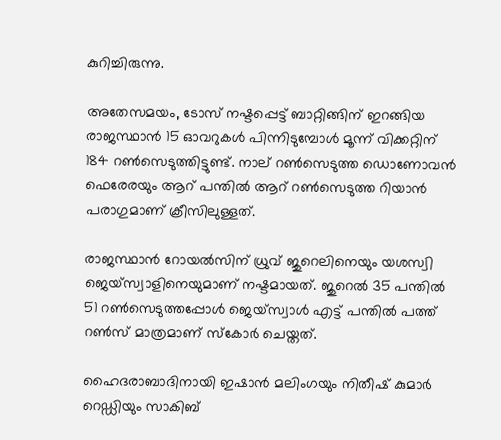കുറിച്ചിരുന്നു.

അതേസമയം, ടോസ് നഷ്ടപ്പെട്ട് ബാറ്റിങ്ങിന് ഇറങ്ങിയ രാജസ്ഥാന്‍ 15 ഓവറുകള്‍ പിന്നിടുമ്പോള്‍ മൂന്ന് വിക്കറ്റിന് 184 റണ്‍സെടുത്തിട്ടുണ്ട്. നാല് റണ്‍സെടുത്ത ഡൊണോവന്‍ ഫെരേരയും ആറ് പന്തില്‍ ആറ് റണ്‍സെടുത്ത റിയാന്‍ പരാഗുമാണ് ക്രീസിലുള്ളത്.

രാജസ്ഥാന്‍ റോയല്‍സിന് ധ്രുവ് ജുറെലിനെയും യശസ്വി ജെയ്സ്വാളിനെയുമാണ് നഷ്ടമായത്. ജുറെല്‍ 35 പന്തില്‍ 51 റണ്‍സെടുത്തപ്പോള്‍ ജെയ്സ്വാള്‍ എട്ട് പന്തില്‍ പത്ത് റണ്‍സ് മാത്രമാണ് സ്‌കോര്‍ ചെയ്തത്.

ഹൈദരാബാദിനായി ഇഷാന്‍ മലിംഗയും നിതീഷ് കുമാര്‍ റെഡ്ഡിയും സാകിബ്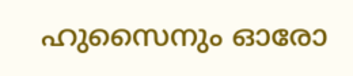ഹുസൈനും ഓരോ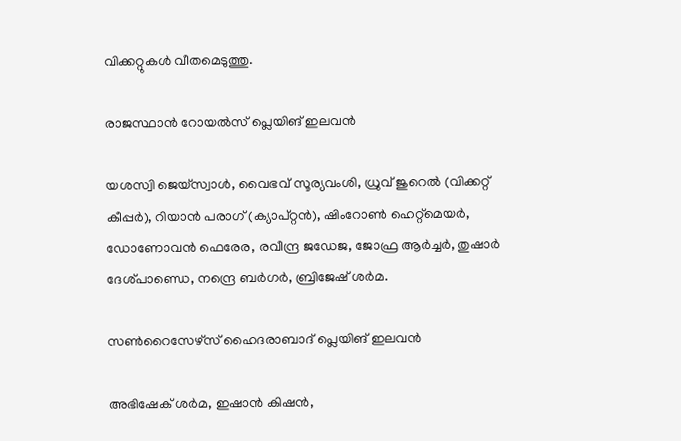വിക്കറ്റുകള്‍ വീതമെടുത്തു.

രാജസ്ഥാന്‍ റോയല്‍സ് പ്ലെയിങ് ഇലവന്‍

യശസ്വി ജെയ്സ്വാള്‍, വൈഭവ് സൂര്യവംശി, ധ്രുവ് ജുറെല്‍ (വിക്കറ്റ് കീപ്പര്‍), റിയാന്‍ പരാഗ് (ക്യാപ്റ്റന്‍), ഷിംറോണ്‍ ഹെറ്റ്മെയര്‍, ഡോണോവന്‍ ഫെരേര, രവീന്ദ്ര ജഡേജ, ജോഫ്ര ആര്‍ച്ചര്‍, തുഷാര്‍ ദേശ്പാണ്ഡെ, നന്ദ്രെ ബര്‍ഗര്‍, ബ്രിജേഷ് ശര്‍മ.

സണ്‍റൈസേഴ്സ് ഹൈദരാബാദ് പ്ലെയിങ് ഇലവന്‍

അഭിഷേക് ശര്‍മ, ഇഷാന്‍ കിഷന്‍,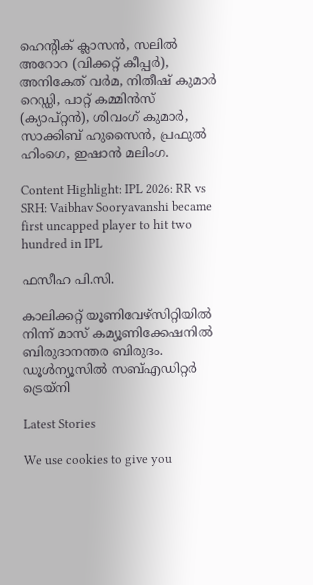ഹെന്റിക് ക്ലാസന്‍, സലില്‍ അറോറ (വിക്കറ്റ് കീപ്പര്‍), അനികേത് വര്‍മ, നിതീഷ് കുമാര്‍ റെഡ്ഡി, പാറ്റ് കമ്മിന്‍സ് (ക്യാപ്റ്റന്‍), ശിവംഗ് കുമാര്‍, സാക്കിബ് ഹുസൈന്‍, പ്രഫുല്‍ ഹിംഗെ, ഇഷാന്‍ മലിംഗ.

Content Highlight: IPL 2026: RR vs SRH: Vaibhav Sooryavanshi became first uncapped player to hit two hundred in IPL

ഫസീഹ പി.സി.

കാലിക്കറ്റ് യൂണിവേഴ്‌സിറ്റിയില്‍ നിന്ന് മാസ് കമ്യൂണിക്കേഷനില്‍ ബിരുദാനന്തര ബിരുദം. ഡൂള്‍ന്യൂസില്‍ സബ്എഡിറ്റര്‍ ട്രെയ്‌നി

Latest Stories

We use cookies to give you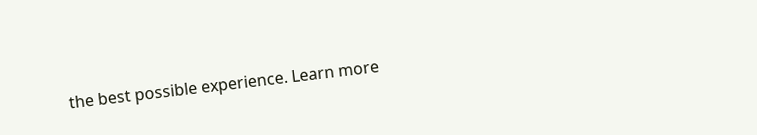the best possible experience. Learn more